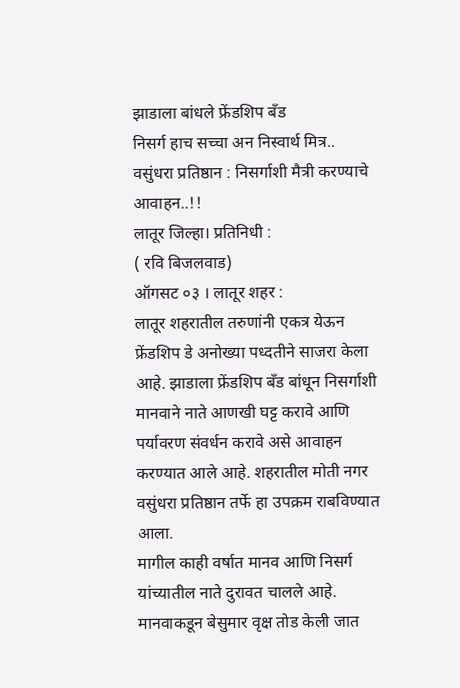झाडाला बांधले फ्रेंडशिप बँड
निसर्ग हाच सच्चा अन निस्वार्थ मित्र..
वसुंधरा प्रतिष्ठान : निसर्गाशी मैत्री करण्याचे आवाहन..!!
लातूर जिल्हा। प्रतिनिधी :
( रवि बिजलवाड)
ऑगसट ०३ । लातूर शहर :
लातूर शहरातील तरुणांनी एकत्र येऊन फ्रेंडशिप डे अनोख्या पध्दतीने साजरा केला आहे. झाडाला फ्रेंडशिप बँड बांधून निसर्गाशी मानवाने नाते आणखी घट्ट करावे आणि पर्यावरण संवर्धन करावे असे आवाहन करण्यात आले आहे. शहरातील मोती नगर वसुंधरा प्रतिष्ठान तर्फे हा उपक्रम राबविण्यात आला.
मागील काही वर्षात मानव आणि निसर्ग यांच्यातील नाते दुरावत चालले आहे. मानवाकडून बेसुमार वृक्ष तोड केली जात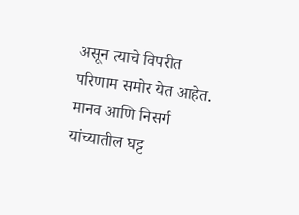असून त्याचे विपरीत परिणाम समोर येत आहेत. मानव आणि निसर्ग यांच्यातील घट्ट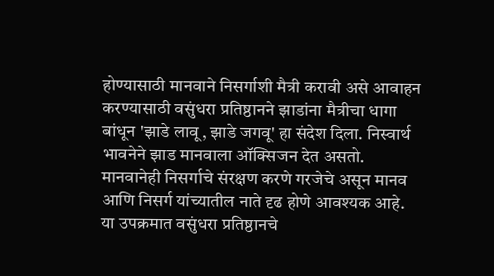होण्यासाठी मानवाने निसर्गाशी मैत्री करावी असे आवाहन करण्यासाठी वसुंधरा प्रतिष्ठानने झाडांना मैत्रीचा धागा बांधून 'झाडे लावू, झाडे जगवू' हा संदेश दिला. निस्वार्थ भावनेने झाड मानवाला ऑक्सिजन देत असतो. मानवानेही निसर्गाचे संरक्षण करणे गरजेचे असून मानव आणि निसर्ग यांच्यातील नाते दृढ होणे आवश्यक आहे.
या उपक्रमात वसुंधरा प्रतिष्ठानचे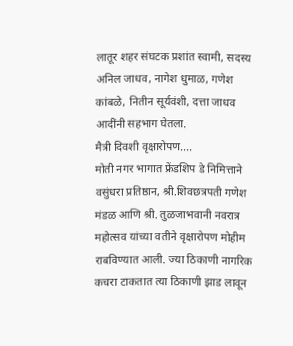लातूर शहर संघटक प्रशांत स्वामी, सदस्य अनिल जाधव, नागेश धुमाळ, गणेश कांबळे, नितीन सूर्यवंशी, दत्ता जाधव आदींनी सहभाग घेतला.
मैत्री दिवशी वृक्षारोपण....
मोती नगर भागात फ्रेंडशिप डे निमित्ताने वसुंधरा प्रतिष्ठान, श्री.शिवछत्रपती गणेश मंडळ आणि श्री. तुळजाभवानी नवरात्र महोत्सव यांच्या वतीने वृक्षारोपण मोहीम राबविण्यात आली. ज्या ठिकाणी नागरिक कचरा टाकतात त्या ठिकाणी झाड लावून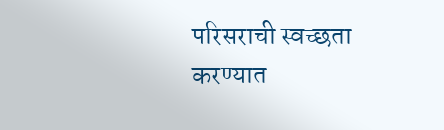परिसराची स्वच्छता करण्यात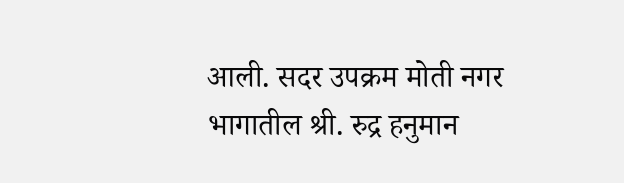आली. सदर उपक्रम मोती नगर भागातील श्री. रुद्र हनुमान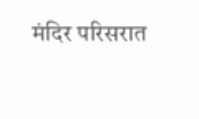मंदिर परिसरात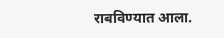राबविण्यात आला.